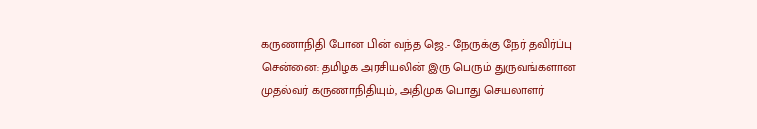கருணாநிதி போன பின் வந்த ஜெ.- நேருக்கு நேர் தவிர்ப்பு
சென்னை: தமிழக அரசியலின் இரு பெரும் துருவங்களான முதல்வர் கருணாநிதியும், அதிமுக பொது செயலாளர்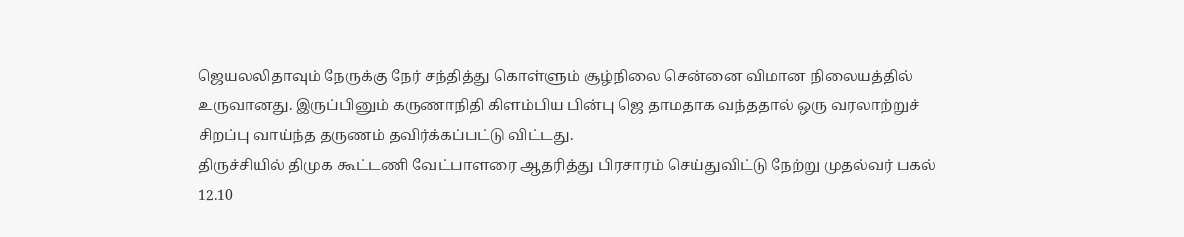ஜெயலலிதாவும் நேருக்கு நேர் சந்தித்து கொள்ளும் சூழ்நிலை சென்னை விமான நிலையத்தில் உருவானது. இருப்பினும் கருணாநிதி கிளம்பிய பின்பு ஜெ தாமதாக வந்ததால் ஒரு வரலாற்றுச் சிறப்பு வாய்ந்த தருணம் தவிர்க்கப்பட்டு விட்டது.
திருச்சியில் திமுக கூட்டணி வேட்பாளரை ஆதரித்து பிரசாரம் செய்துவிட்டு நேற்று முதல்வர் பகல் 12.10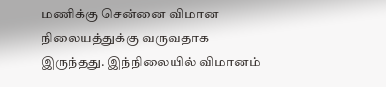மணிக்கு சென்னை விமான நிலையத்துக்கு வருவதாக இருந்தது. இந்நிலையில் விமானம்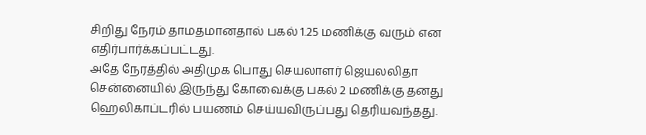சிறிது நேரம் தாமதமானதால் பகல் 1.25 மணிக்கு வரும் என எதிர்பார்க்கப்பட்டது.
அதே நேரத்தில் அதிமுக பொது செயலாளர் ஜெயலலிதா சென்னையில் இருந்து கோவைக்கு பகல் 2 மணிக்கு தனது ஹெலிகாப்டரில் பயணம் செய்யவிருப்பது தெரியவந்தது.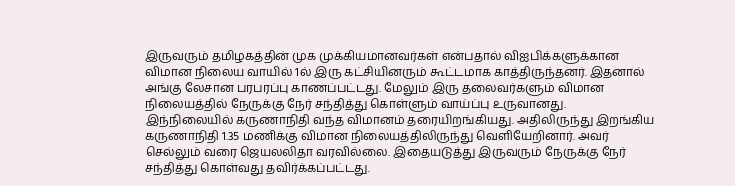இருவரும் தமிழகத்தின் முக முக்கியமானவர்கள் என்பதால் விஐபிக்களுக்கான விமான நிலைய வாயில் 1ல் இரு கட்சியினரும் கூட்டமாக காத்திருந்தனர். இதனால் அங்கு லேசான பரபரப்பு காணப்பட்டது. மேலும் இரு தலைவர்களும் விமான நிலையத்தில் நேருக்கு நேர் சந்தித்து கொள்ளும் வாய்ப்பு உருவானது.
இந்நிலையில் கருணாநிதி வந்த விமானம் தரையிறங்கியது. அதிலிருந்து இறங்கிய கருணாநிதி 1.35 மணிக்கு விமான நிலையத்திலிருந்து வெளியேறினார். அவர் செல்லும் வரை ஜெயலலிதா வரவில்லை. இதையடுத்து இருவரும் நேருக்கு நேர் சந்தித்து கொள்வது தவிர்க்கப்பட்டது.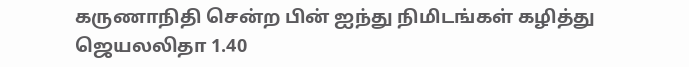கருணாநிதி சென்ற பின் ஐந்து நிமிடங்கள் கழித்து ஜெயலலிதா 1.40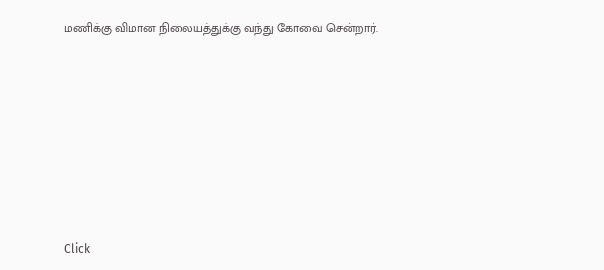மணிக்கு விமான நிலையத்துக்கு வந்து கோவை சென்றார்.












Click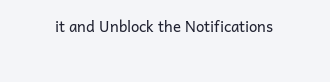it and Unblock the Notifications